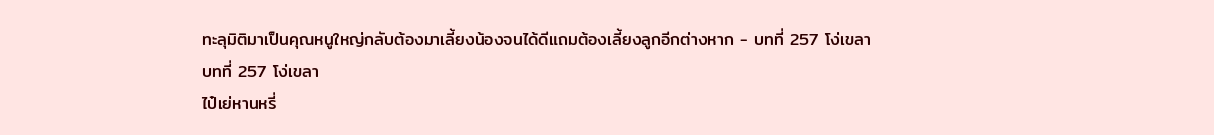ทะลุมิติมาเป็นคุณหนูใหญ่กลับต้องมาเลี้ยงน้องจนได้ดีแถมต้องเลี้ยงลูกอีกต่างหาก - บทที่ 257 โง่เขลา
บทที่ 257 โง่เขลา
ไป๋เย่หานหรี่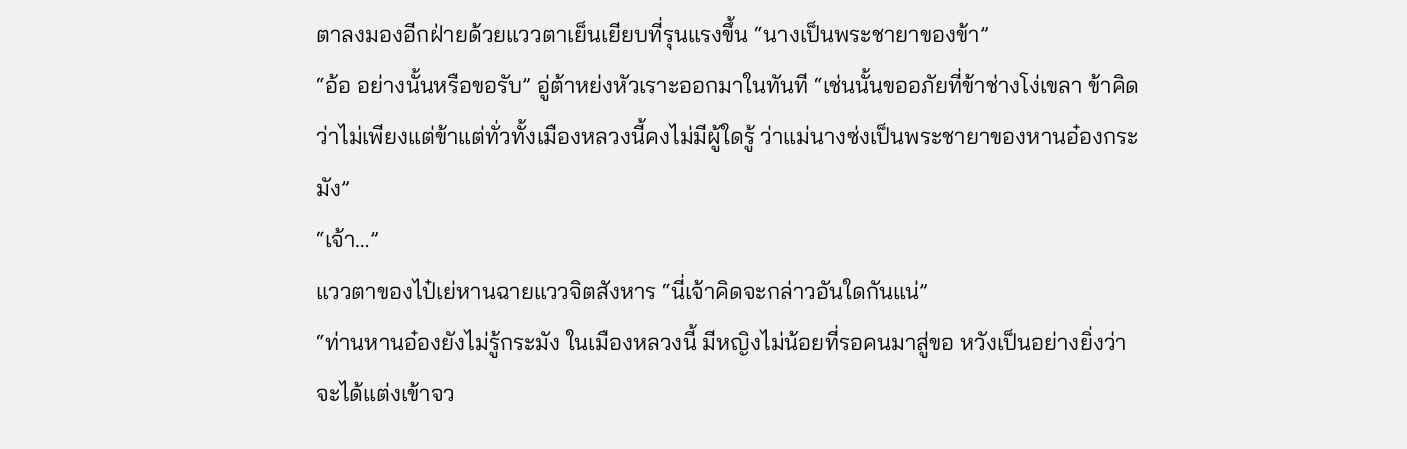ตาลงมองอีกฝ่ายด้วยแววตาเย็นเยียบที่รุนแรงขึ้น “นางเป็นพระชายาของข้า”
“อ้อ อย่างนั้นหรือขอรับ” อู่ต้าหย่งหัวเราะออกมาในทันที “เช่นนั้นขออภัยที่ข้าช่างโง่เขลา ข้าคิดว่าไม่เพียงแต่ข้าแต่ทั่วทั้งเมืองหลวงนี้คงไม่มีผู้ใดรู้ ว่าแม่นางซ่งเป็นพระชายาของหานอ๋องกระมัง”
“เจ้า…”
แววตาของไป๋เย่หานฉายแววจิตสังหาร “นี่เจ้าคิดจะกล่าวอันใดกันแน่”
“ท่านหานอ๋องยังไม่รู้กระมัง ในเมืองหลวงนี้ มีหญิงไม่น้อยที่รอคนมาสู่ขอ หวังเป็นอย่างยิ่งว่าจะได้แต่งเข้าจว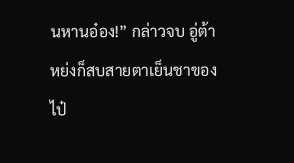นหานอ๋อง!” กล่าวจบ อู่ต้าหย่งก็สบสายตาเย็นชาของไป๋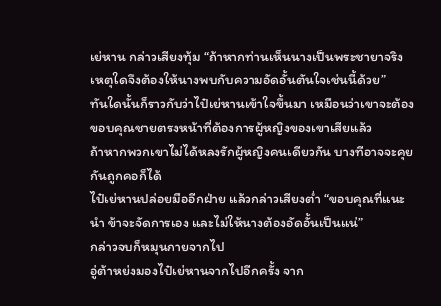เย่หาน กล่าวเสียงทุ้ม “ถ้าหากท่านเห็นนางเป็นพระชายาจริง เหตุใดจึงต้องให้นางพบกับความอัดอั้นตันใจเช่นนี้ด้วย”
ทันใดนั้นก็ราวกับว่าไป๋เย่หานเข้าใจขึ้นมา เหมือนว่าเขาจะต้องขอบคุณชายตรงหน้าที่ต้องการผู้หญิงของเขาเสียแล้ว
ถ้าหากพวกเขาไม่ได้หลงรักผู้หญิงคนเดียวกัน บางทีอาจจะคุยกันถูกคอก็ได้
ไป๋เย่หานปล่อยมืออีกฝ่าย แล้วกล่าวเสียงต่ำ “ขอบคุณที่แนะนำ ข้าจะจัดการเอง และไม่ให้นางต้องอัดอั้นเป็นแน่”
กล่าวจบก็หมุนกายจากไป
อู่ต้าหย่งมองไป๋เย่หานจากไปอีกครั้ง จาก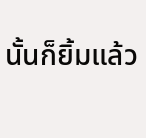นั้นก็ยิ้มแล้ว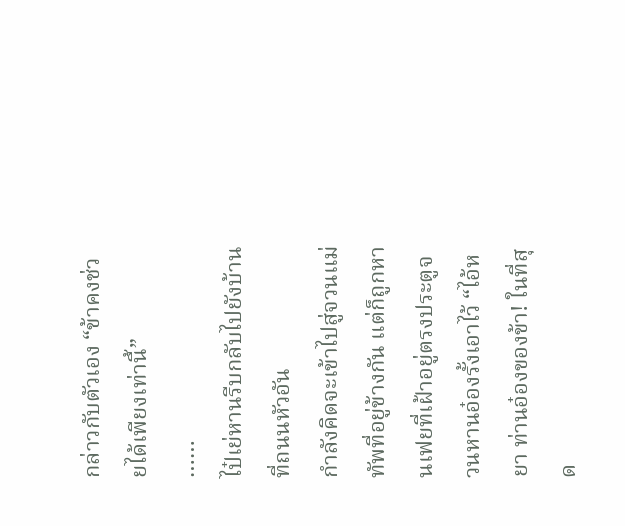กล่าวกับตัวเอง “ข้าคงช่วยได้เพียงเท่านี้”
……
ไป๋เย่หานรีบกลับไปยังบ้านที่ถนนหัวอัน
กำลังคิดจะเข้าไปสู่จวนแม่ทัพที่อยู่ข้างกัน แต่ก็ถูกหานเฟยที่เฝ้าอยู่ตรงประตูจวนหานอ๋องรั้งเอาไว้ “ไอ้หยา ท่านอ๋องของข้า! ในที่สุด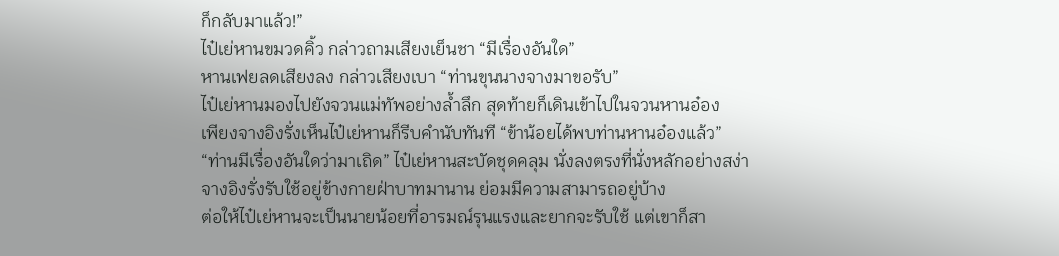ก็กลับมาแล้ว!”
ไป๋เย่หานขมวดคิ้ว กล่าวถามเสียงเย็นชา “มีเรื่องอันใด”
หานเฟยลดเสียงลง กล่าวเสียงเบา “ท่านขุนนางจางมาขอรับ”
ไป๋เย่หานมองไปยังจวนแม่ทัพอย่างล้ำลึก สุดท้ายก็เดินเข้าไปในจวนหานอ๋อง
เพียงจางอิงรั่งเห็นไป๋เย่หานก็รีบคำนับทันที “ข้าน้อยได้พบท่านหานอ๋องแล้ว”
“ท่านมีเรื่องอันใดว่ามาเถิด” ไป๋เย่หานสะบัดชุดคลุม นั่งลงตรงที่นั่งหลักอย่างสง่า
จางอิงรั่งรับใช้อยู่ข้างกายฝ่าบาทมานาน ย่อมมีความสามารถอยู่บ้าง
ต่อให้ไป๋เย่หานจะเป็นนายน้อยที่อารมณ์รุนแรงและยากจะรับใช้ แต่เขาก็สา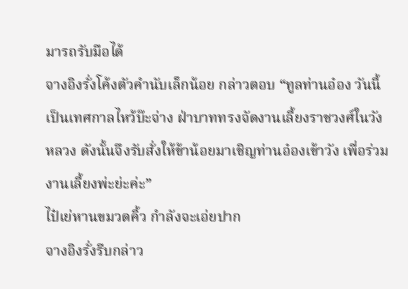มารถรับมือได้
จางอิงรั่งโค้งตัวคำนับเล็กน้อย กล่าวตอบ “ทูลท่านอ๋อง วันนี้เป็นเทศกาลไหว้บ๊ะจ่าง ฝ่าบาททรงจัดงานเลี้ยงราชวงศ์ในวังหลวง ดังนั้นจึงรับสั่งให้ข้าน้อยมาเชิญท่านอ๋องเข้าวัง เพื่อร่วมงานเลี้ยงพ่ะย่ะค่ะ”
ไป๋เย่หานขมวดคิ้ว กำลังจะเอ่ยปาก
จางอิงรั่งรีบกล่าว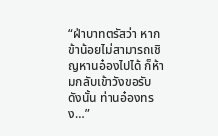“ฝ่าบาทตรัสว่า หากข้าน้อยไม่สามารถเชิญหานอ๋องไปได้ ก็ห้ามกลับเข้าวังขอรับ ดังนั้น ท่านอ๋องทรง…”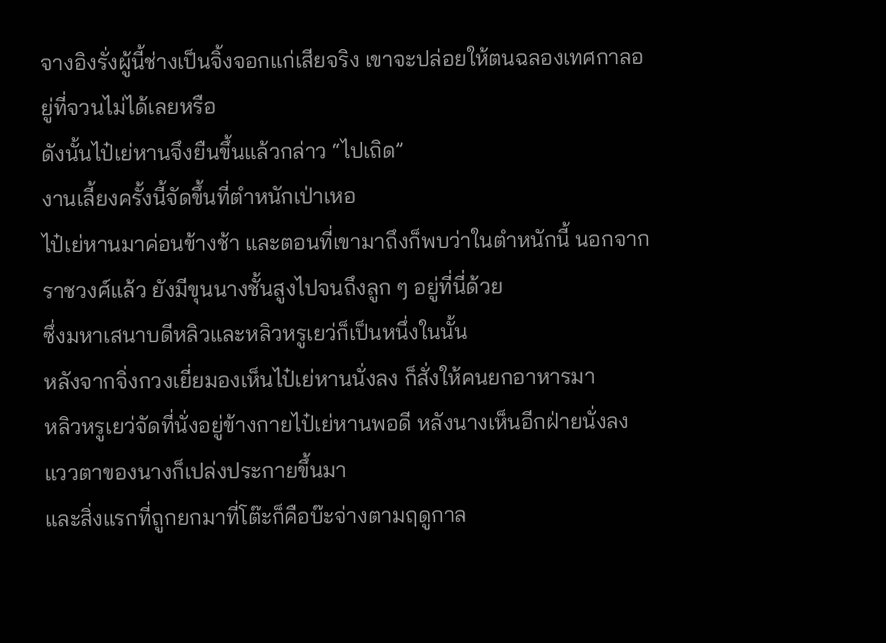จางอิงรั่งผู้นี้ช่างเป็นจิ้งจอกแก่เสียจริง เขาจะปล่อยให้ตนฉลองเทศกาลอยู่ที่จวนไม่ได้เลยหรือ
ดังนั้นไป๋เย่หานจึงยืนขึ้นแล้วกล่าว “ไปเถิด”
งานเลี้ยงครั้งนี้จัดขึ้นที่ตำหนักเป่าเหอ
ไป๋เย่หานมาค่อนข้างช้า และตอนที่เขามาถึงก็พบว่าในตำหนักนี้ นอกจากราชวงศ์แล้ว ยังมีขุนนางชั้นสูงไปจนถึงลูก ๆ อยู่ที่นี่ด้วย
ซึ่งมหาเสนาบดีหลิวและหลิวหรูเยว่ก็เป็นหนึ่งในนั้น
หลังจากจิ่งกวงเยี่ยมองเห็นไป๋เย่หานนั่งลง ก็สั่งให้คนยกอาหารมา
หลิวหรูเยว่จัดที่นั่งอยู่ข้างกายไป๋เย่หานพอดี หลังนางเห็นอีกฝ่ายนั่งลง แววตาของนางก็เปล่งประกายขึ้นมา
และสิ่งแรกที่ถูกยกมาที่โต๊ะก็คือบ๊ะจ่างตามฤดูกาล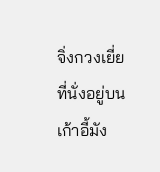จิ่งกวงเยี่ยที่นั่งอยู่บนเก้าอี้มัง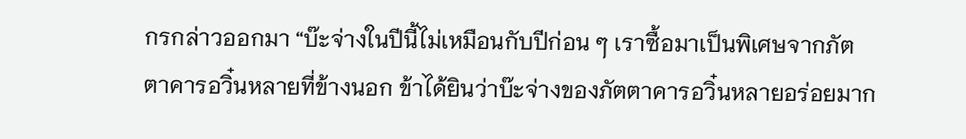กรกล่าวออกมา “บ๊ะจ่างในปีนี้ไม่เหมือนกับปีก่อน ๆ เราซื้อมาเป็นพิเศษจากภัตตาคารอวิ๋นหลายที่ข้างนอก ข้าได้ยินว่าบ๊ะจ่างของภัตตาคารอวิ๋นหลายอร่อยมาก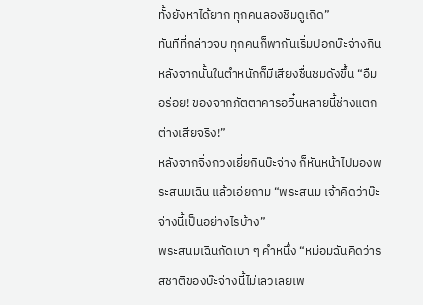ทั้งยังหาได้ยาก ทุกคนลองชิมดูเถิด”
ทันทีที่กล่าวจบ ทุกคนก็พากันเริ่มปอกบ๊ะจ่างกิน
หลังจากนั้นในตำหนักก็มีเสียงชื่นชมดังขึ้น “อืม อร่อย! ของจากภัตตาคารอวิ๋นหลายนี้ช่างแตกต่างเสียจริง!”
หลังจากจิ่งกวงเยี่ยกินบ๊ะจ่าง ก็หันหน้าไปมองพระสนมเฉิน แล้วเอ่ยถาม “พระสนม เจ้าคิดว่าบ๊ะจ่างนี้เป็นอย่างไรบ้าง”
พระสนมเฉินกัดเบา ๆ คำหนึ่ง “หม่อมฉันคิดว่ารสชาติของบ๊ะจ่างนี้ไม่เลวเลยเพ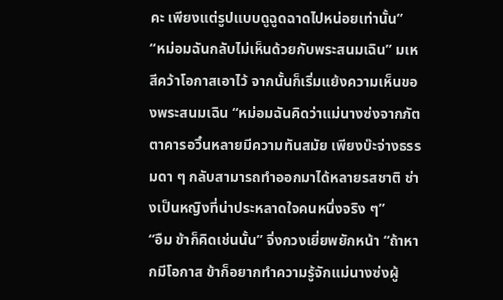คะ เพียงแต่รูปแบบดูฉูดฉาดไปหน่อยเท่านั้น”
“หม่อมฉันกลับไม่เห็นด้วยกับพระสนมเฉิน” มเหสีคว้าโอกาสเอาไว้ จากนั้นก็เริ่มแย้งความเห็นของพระสนมเฉิน “หม่อมฉันคิดว่าแม่นางซ่งจากภัตตาคารอวิ๋นหลายมีความทันสมัย เพียงบ๊ะจ่างธรรมดา ๆ กลับสามารถทำออกมาได้หลายรสชาติ ช่างเป็นหญิงที่น่าประหลาดใจคนหนึ่งจริง ๆ”
“อืม ข้าก็คิดเช่นนั้น” จิ่งกวงเยี่ยพยักหน้า “ถ้าหากมีโอกาส ข้าก็อยากทำความรู้จักแม่นางซ่งผู้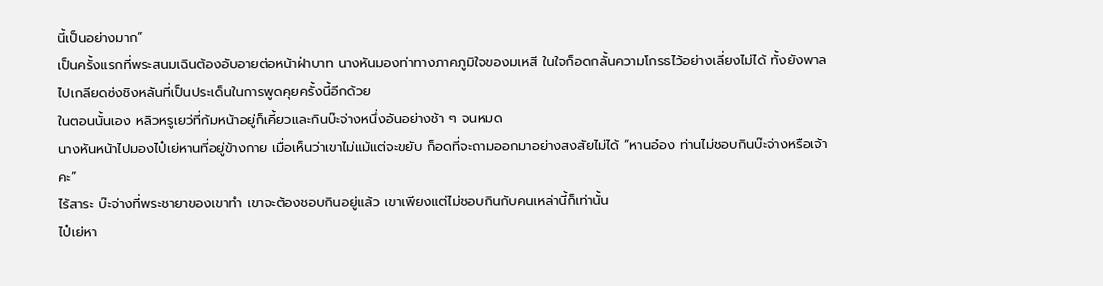นี้เป็นอย่างมาก”
เป็นครั้งแรกที่พระสนมเฉินต้องอับอายต่อหน้าฝ่าบาท นางหันมองท่าทางภาคภูมิใจของมเหสี ในใจก็อดกลั้นความโกรธไว้อย่างเลี่ยงไม่ได้ ทั้งยังพาลไปเกลียดซ่งชิงหลันที่เป็นประเด็นในการพูดคุยครั้งนี้อีกด้วย
ในตอนนั้นเอง หลิวหรูเยว่ที่ก้มหน้าอยู่ก็เคี้ยวและกินบ๊ะจ่างหนึ่งอันอย่างช้า ๆ จนหมด
นางหันหน้าไปมองไป๋เย่หานที่อยู่ข้างกาย เมื่อเห็นว่าเขาไม่แม้แต่จะขยับ ก็อดที่จะถามออกมาอย่างสงสัยไม่ได้ “หานอ๋อง ท่านไม่ชอบกินบ๊ะจ่างหรือเจ้าคะ”
ไร้สาระ บ๊ะจ่างที่พระชายาของเขาทำ เขาจะต้องชอบกินอยู่แล้ว เขาเพียงแต่ไม่ชอบกินกับคนเหล่านี้ก็เท่านั้น
ไป๋เย่หา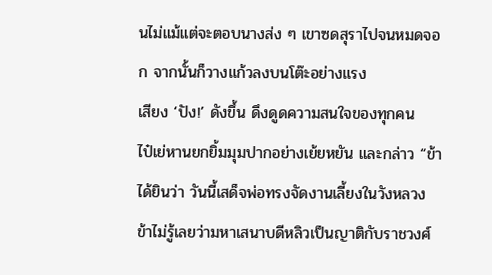นไม่แม้แต่จะตอบนางส่ง ๆ เขาซดสุราไปจนหมดจอก จากนั้นก็วางแก้วลงบนโต๊ะอย่างแรง
เสียง ‘ปัง!’ ดังขึ้น ดึงดูดความสนใจของทุกคน
ไป๋เย่หานยกยิ้มมุมปากอย่างเย้ยหยัน และกล่าว “ข้าได้ยินว่า วันนี้เสด็จพ่อทรงจัดงานเลี้ยงในวังหลวง ข้าไม่รู้เลยว่ามหาเสนาบดีหลิวเป็นญาติกับราชวงศ์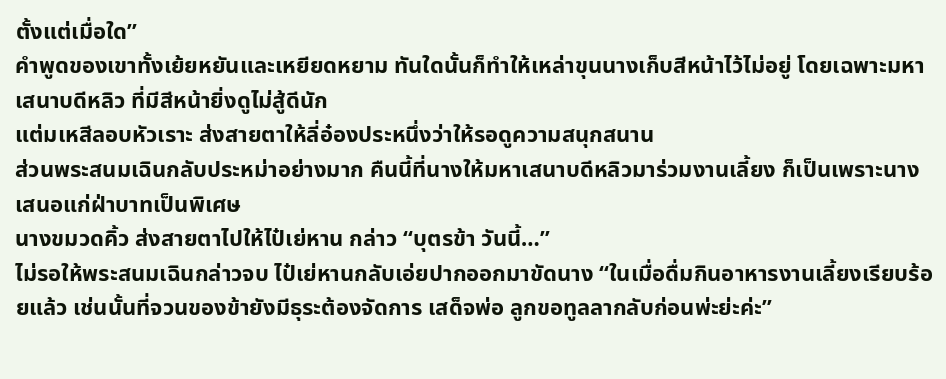ตั้งแต่เมื่อใด”
คำพูดของเขาทั้งเย้ยหยันและเหยียดหยาม ทันใดนั้นก็ทำให้เหล่าขุนนางเก็บสีหน้าไว้ไม่อยู่ โดยเฉพาะมหาเสนาบดีหลิว ที่มีสีหน้ายิ่งดูไม่สู้ดีนัก
แต่มเหสีลอบหัวเราะ ส่งสายตาให้ลี่อ๋องประหนึ่งว่าให้รอดูความสนุกสนาน
ส่วนพระสนมเฉินกลับประหม่าอย่างมาก คืนนี้ที่นางให้มหาเสนาบดีหลิวมาร่วมงานเลี้ยง ก็เป็นเพราะนางเสนอแก่ฝ่าบาทเป็นพิเศษ
นางขมวดคิ้ว ส่งสายตาไปให้ไป๋เย่หาน กล่าว “บุตรข้า วันนี้…”
ไม่รอให้พระสนมเฉินกล่าวจบ ไป๋เย่หานกลับเอ่ยปากออกมาขัดนาง “ในเมื่อดื่มกินอาหารงานเลี้ยงเรียบร้อยแล้ว เช่นนั้นที่จวนของข้ายังมีธุระต้องจัดการ เสด็จพ่อ ลูกขอทูลลากลับก่อนพ่ะย่ะค่ะ”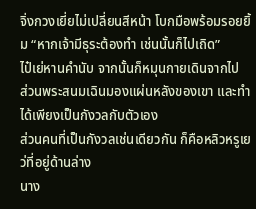จิ่งกวงเยี่ยไม่เปลี่ยนสีหน้า โบกมือพร้อมรอยยิ้ม “หากเจ้ามีธุระต้องทำ เช่นนั้นก็ไปเถิด”
ไป๋เย่หานคำนับ จากนั้นก็หมุนกายเดินจากไป
ส่วนพระสนมเฉินมองแผ่นหลังของเขา และทำได้เพียงเป็นกังวลกับตัวเอง
ส่วนคนที่เป็นกังวลเช่นเดียวกัน ก็คือหลิวหรูเยว่ที่อยู่ด้านล่าง
นาง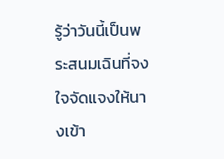รู้ว่าวันนี้เป็นพระสนมเฉินที่จงใจจัดแจงให้นางเข้า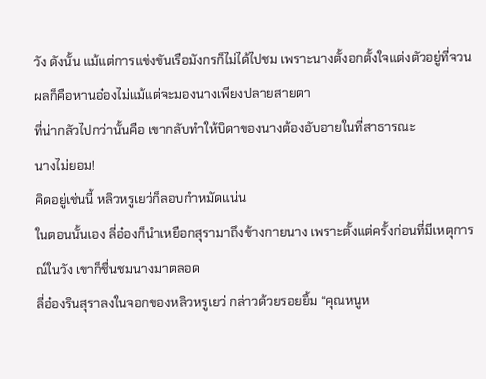วัง ดังนั้น แม้แต่การแข่งขันเรือมังกรก็ไม่ได้ไปชม เพราะนางตั้งอกตั้งใจแต่งตัวอยู่ที่จวน ผลก็คือหานอ๋องไม่แม้แต่จะมองนางเพียงปลายสายตา
ที่น่ากลัวไปกว่านั้นคือ เขากลับทำให้บิดาของนางต้องอับอายในที่สาธารณะ
นางไม่ยอม!
คิดอยู่เช่นนี้ หลิวหรูเยว่ก็ลอบกำหมัดแน่น
ในตอนนั้นเอง ลี่อ๋องก็นำเหยือกสุรามาถึงข้างกายนาง เพราะตั้งแต่ครั้งก่อนที่มีเหตุการณ์ในวัง เขาก็ชื่นชมนางมาตลอด
ลี่อ๋องรินสุราลงในจอกของหลิวหรูเยว่ กล่าวด้วยรอยยิ้ม “คุณหนูห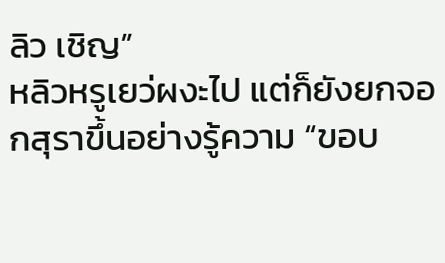ลิว เชิญ”
หลิวหรูเยว่ผงะไป แต่ก็ยังยกจอกสุราขึ้นอย่างรู้ความ “ขอบ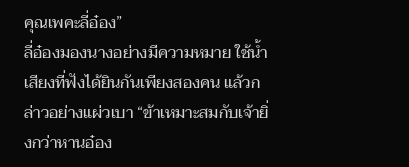คุณเพคะลี่อ๋อง”
ลี่อ๋องมองนางอย่างมีความหมาย ใช้น้ำเสียงที่ฟังได้ยินกันเพียงสองคน แล้วกล่าวอย่างแผ่วเบา “ข้าเหมาะสมกับเจ้ายิ่งกว่าหานอ๋อง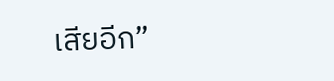เสียอีก”